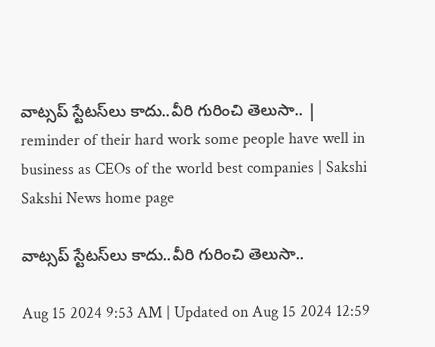వాట్సప్‌ స్టేటస్‌లు కాదు..వీరి గురించి తెలుసా.. | reminder of their hard work some people have well in business as CEOs of the world best companies | Sakshi
Sakshi News home page

వాట్సప్‌ స్టేటస్‌లు కాదు..వీరి గురించి తెలుసా..

Aug 15 2024 9:53 AM | Updated on Aug 15 2024 12:59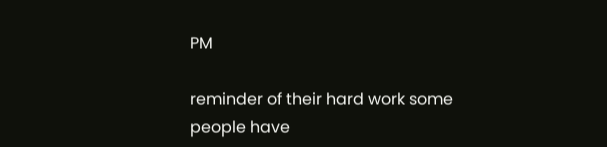PM

reminder of their hard work some people have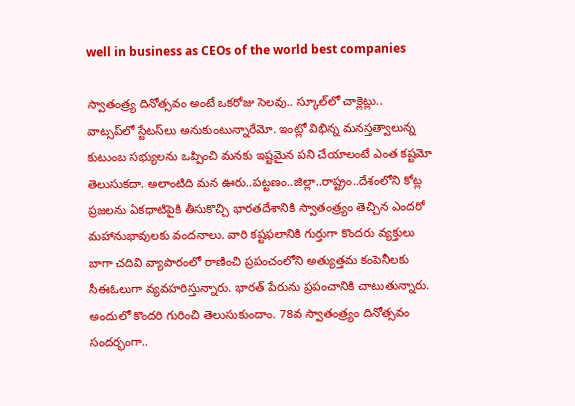well in business as CEOs of the world best companies

స్వాతంత్ర్య దినోత్సవం అంటే ఒకరోజు సెలవు.. స్కూల్‌లో చాక్లెట్లు.. వాట్సప్‌లో స్టేటస్‌లు అనుకుంటున్నారేమో. ఇంట్లో విభిన్న మనస్తత్వాలున్న కుటుంబ సభ్యులను ఒప్పించి మనకు ఇష్టమైన పని చేయాలంటే ఎంత కష్టమో తెలుసుకదా. అలాంటిది మన ఊరు..పట్టణం..జిల్లా..రాష్ట్రం..దేశంలోని కోట్ల ప్రజలను ఏకధాటిపైకి తీసుకొచ్చి భారతదేశానికి స్వాతంత్ర్యం తెచ్చిన ఎందరో మహానుభావులకు వందనాలు. వారి కష్టఫలానికి గుర్తుగా కొందరు వ్యక్తులు బాగా చదివి వ్యాపారంలో రాణించి ప్రపంచంలోని అత్యుత్తమ కంపెనీలకు సీఈఓలుగా వ్యవహరిస్తున్నారు. భారత్‌ పేరును ప్రపంచానికి చాటుతున్నారు. అందులో కొందరి గురించి తెలుసుకుందాం. 78వ స్వాతంత్ర్యం దినోత్సవం సందర్భంగా..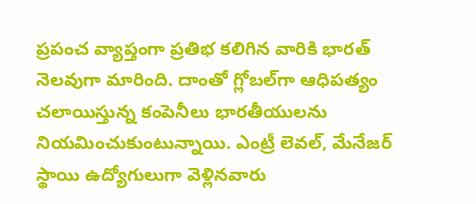ప్రపంచ వ్యాప్తంగా ప్రతిభ కలిగిన వారికి భారత్‌ నెలవుగా మారింది. దాంతో గ్లోబల్‌గా ఆధిపత్యం చలాయిస్తున్న కంపెనీలు భారతీయులను నియమించుకుంటున్నాయి. ఎంట్రీ లెవల్‌, మేనేజర్‌ స్థాయి ఉద్యోగులుగా వెళ్లినవారు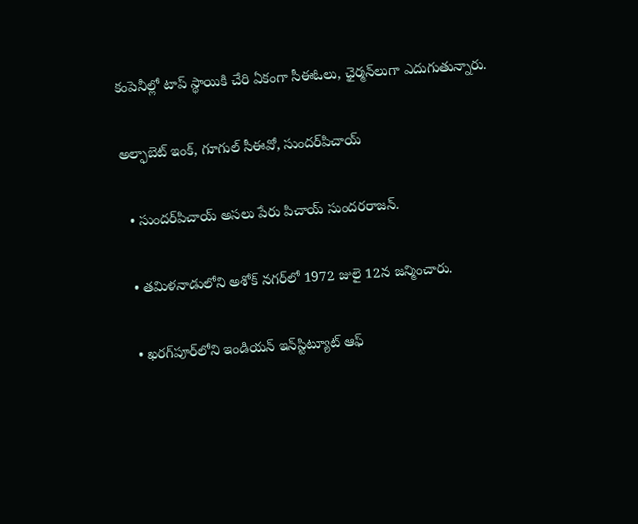కంపెనీల్లో టాప్‌ స్థాయికి చేరి ఏకంగా సీఈఓలు, ఛైర్మన్‌లుగా ఎదుగుతున్నారు.

అల్ఫాబెట్‌ ఇంక్‌, గూగుల్‌ సీఈవో, సుందర్‌పిచాయ్‌

  • సుందర్‌పిచాయ్‌ అసలు పేరు పిచాయ్ సుందరరాజన్.

  • తమిళనాడులోని అశోక్ నగర్‌లో 1972 జులై 12న జన్మించారు.

  • ఖరగ్‌పూర్‌లోని ఇండియన్ ఇన్‌స్టిట్యూట్ ఆఫ్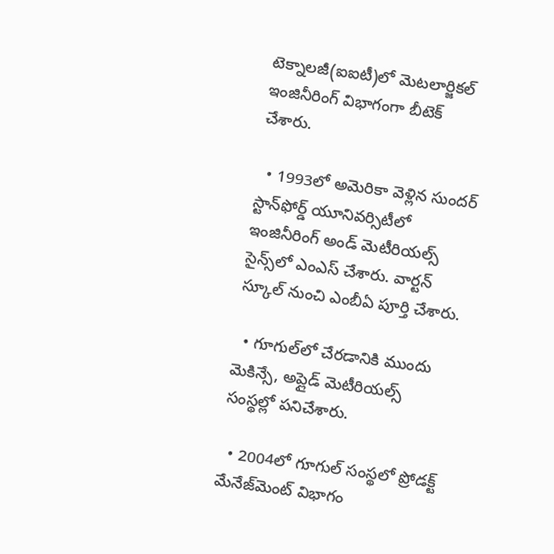టెక్నాలజీ(ఐఐటీ)లో మెటలార్జికల్‌ ఇంజినీరింగ్‌ విభాగంగా బీటెక్ చేశారు.

  • 1993లో అమెరికా వెళ్లిన సుందర్ స్టాన్‌ఫోర్డ్ యూనివర్సిటీలో ఇంజినీరింగ్ అండ్ మెటీరియల్స్ సైన్స్‌లో ఎంఎస్ చేశారు. వార్టన్ స్కూల్ నుంచి ఎంబీఏ పూర్తి చేశారు.

  • గూగుల్‌లో చేరడానికి ముందు మెకిన్సే, అప్లైడ్ మెటీరియల్స్ సంస్థల్లో పనిచేశారు.

  • 2004లో గూగుల్ సంస్థలో ప్రోడక్ట్ మేనేజ్‌మెంట్ విభాగం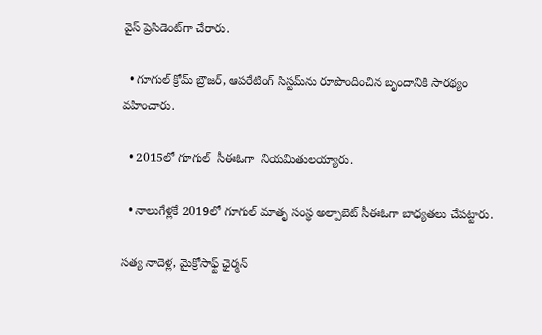వైస్‌ ప్రెసిడెంట్‌గా చేరారు.

  • గూగుల్ క్రోమ్ బ్రౌజర్, ఆపరేటింగ్ సిస్టమ్‌ను రూపొందించిన బృందానికి సారథ్యం వహించారు.

  • 2015లో గూగుల్  సీఈఓగా  నియమితులయ్యారు.

  • నాలుగేళ్లకే 2019లో గూగుల్‌ మాతృ సంస్థ అల్పాబెట్‌ సీఈఓగా బాధ్యతలు చేపట్టారు.

సత్య నాదెళ్ల, మైక్రోసాఫ్ట్ ఛైర్మన్‌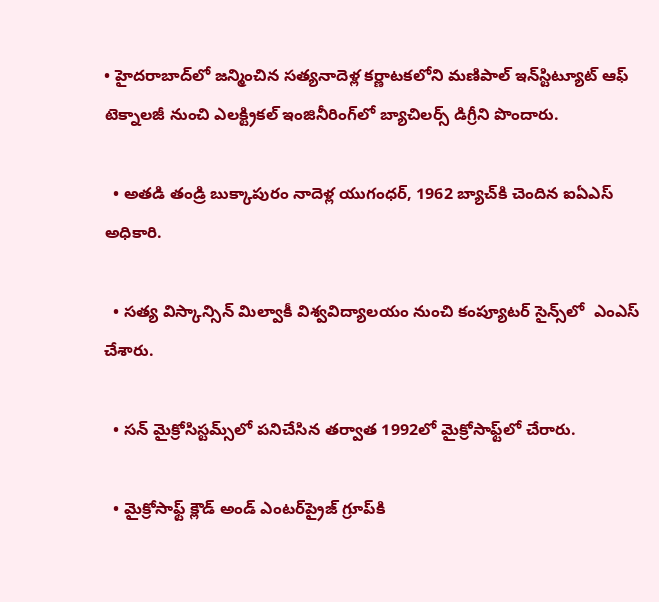• హైదరాబాద్‌లో జన్మించిన సత్యనాదెళ్ల కర్ణాటకలోని మణిపాల్ ఇన్‌స్టిట్యూట్ ఆఫ్ టెక్నాలజీ నుంచి ఎలక్ట్రికల్ ఇంజినీరింగ్‌లో బ్యాచిలర్స్ డిగ్రీని పొందారు.

  • అతడి తండ్రి బుక్కాపురం నాదెళ్ల యుగంధర్, 1962 బ్యాచ్‌కి చెందిన ఐఏఎస్‌ అధికారి.

  • సత్య విస్కాన్సిన్ మిల్వాకీ విశ్వవిద్యాలయం నుంచి కంప్యూటర్ సైన్స్‌లో  ఎంఎస్‌ చేశారు.

  • సన్ మైక్రోసిస్టమ్స్‌లో పనిచేసిన తర్వాత 1992లో మైక్రోసాఫ్ట్‌లో చేరారు.

  • మైక్రోసాఫ్ట్ క్లౌడ్ అండ్‌ ఎంటర్‌ప్రైజ్ గ్రూప్‌కి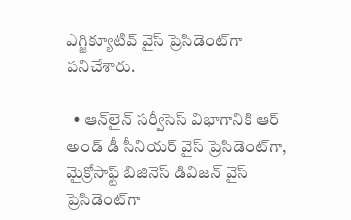ఎగ్జిక్యూటివ్ వైస్ ప్రెసిడెంట్‌గా పనిచేశారు.

  • ఆన్‌లైన్ సర్వీసెస్ విభాగానికి ఆర్‌ అండ్‌ డీ సీనియర్ వైస్ ప్రెసిడెంట్‌గా, మైక్రోసాఫ్ట్ బిజినెస్ డివిజన్ వైస్ ప్రెసిడెంట్‌గా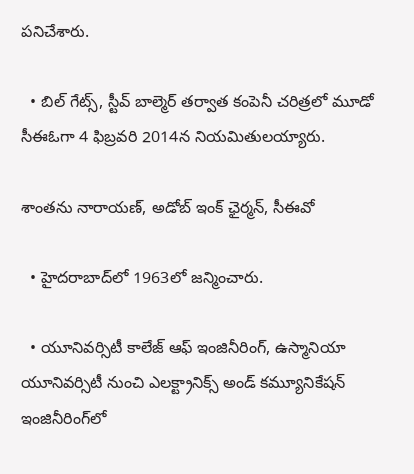పనిచేశారు.

  • బిల్ గేట్స్, స్టీవ్ బాల్మెర్ తర్వాత కంపెనీ చరిత్రలో మూడో సీఈఓగా 4 ఫిబ్రవరి 2014న నియమితులయ్యారు.

శాంతను నారాయణ్‌, అడోబ్ ఇంక్‌ ఛైర్మన్, సీఈవో

  • హైదరాబాద్‌లో 1963లో జన్మించారు.

  • యూనివర్సిటీ కాలేజ్ ఆఫ్ ఇంజినీరింగ్, ఉస్మానియా యూనివర్సిటీ నుంచి ఎలక్ట్రానిక్స్ అండ్ కమ్యూనికేషన్ ఇంజినీరింగ్‌లో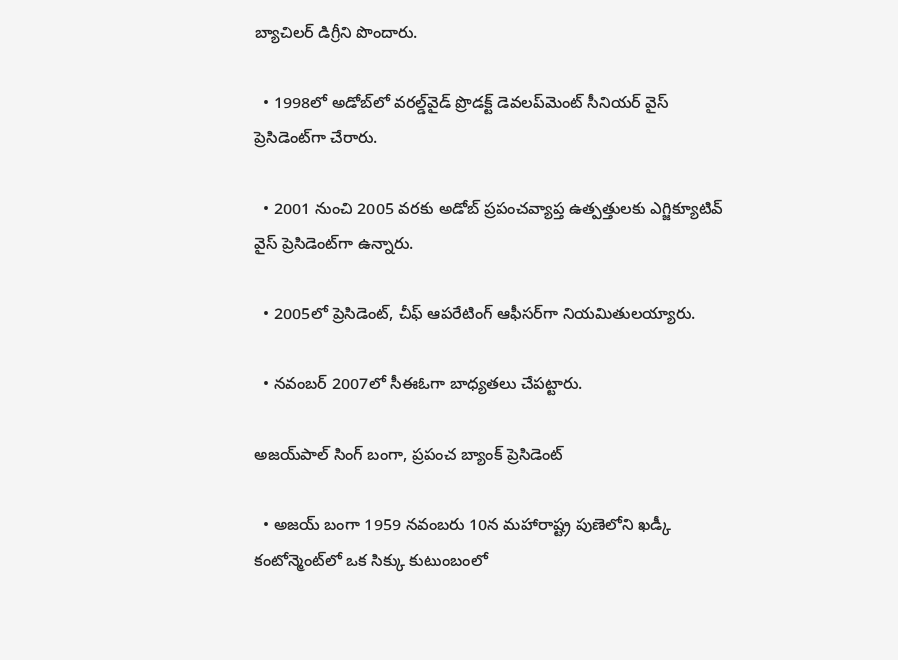బ్యాచిలర్ డిగ్రీని పొందారు.

  • 1998లో అడోబ్‌లో వరల్డ్‌వైడ్ ప్రొడక్ట్ డెవలప్‌మెంట్ సీనియర్ వైస్ ప్రెసిడెంట్‌గా చేరారు.

  • 2001 నుంచి 2005 వరకు అడోబ్‌ ప్రపంచవ్యాప్త ఉత్పత్తులకు ఎగ్జిక్యూటివ్ వైస్ ప్రెసిడెంట్‌గా ఉన్నారు.

  • 2005లో ప్రెసిడెంట్, చీఫ్ ఆపరేటింగ్ ఆఫీసర్‌గా నియమితులయ్యారు.

  • నవంబర్ 2007లో సీఈఓగా బాధ్యతలు చేపట్టారు.

అజయ్‌పాల్ సింగ్ బంగా, ప్రపంచ బ్యాంక్ ప్రెసిడెంట్

  • అజయ్ బంగా 1959 నవంబరు 10న మహారాష్ట్ర పుణెలోని ఖడ్కీ కంటోన్మెంట్‌లో ఒక సిక్కు కుటుంబంలో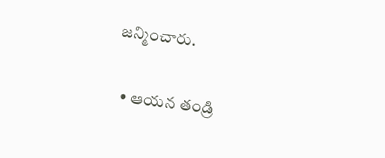జన్మించారు.

  • ఆయన తండ్రి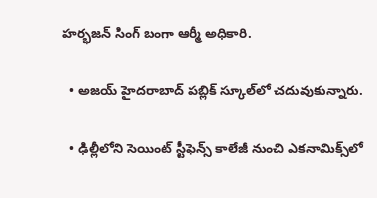హర్భజన్ సింగ్ బంగా ఆర్మీ అధికారి.

  • అజయ్‌ హైదరాబాద్ పబ్లిక్ స్కూల్‌లో చదువుకున్నారు.

  • ఢిల్లీలోని సెయింట్ స్టీఫెన్స్ కాలేజీ నుంచి ఎకనామిక్స్‌లో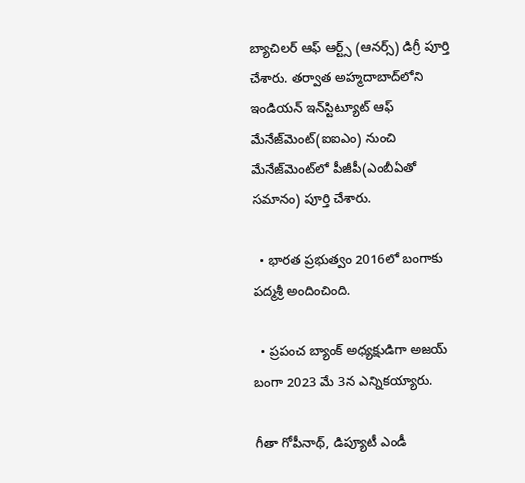బ్యాచిలర్ ఆఫ్ ఆర్ట్స్ (ఆనర్స్) డిగ్రీ పూర్తి చేశారు. తర్వాత అహ్మదాబాద్‌లోని ఇండియన్ ఇన్‌స్టిట్యూట్ ఆఫ్ మేనేజ్‌మెంట్‌(ఐఐఎం) నుంచి మేనేజ్‌మెంట్‌లో పీజీపీ(ఎంబీఏతో సమానం) పూర్తి చేశారు.

  • భారత ప్రభుత్వం 2016లో బంగాకు పద్మశ్రీ అందించింది.

  • ప్రపంచ బ్యాంక్‌ అధ్యక్షుడిగా అజయ్‌ బంగా 2023 మే 3న ఎన్నికయ్యారు.

గీతా గోపీనాథ్, డిప్యూటీ ఎండీ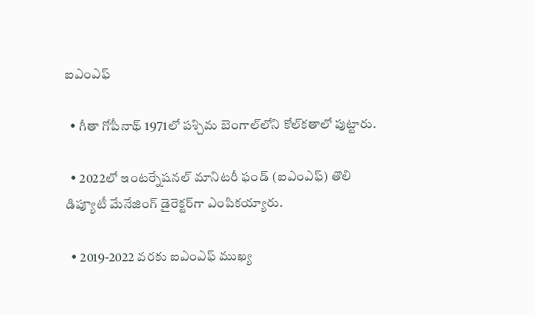ఐఎంఎఫ్‌

  • గీతా గోపీనాథ్ 1971లో పశ్చిమ బెంగాల్‌లోని కోల్‌కతాలో పుట్టారు.

  • 2022లో ఇంటర్నేషనల్ మానిటరీ ఫండ్ (ఐఎంఎఫ్‌) తొలి డిప్యూటీ మేనేజింగ్ డైరెక్టర్‌గా ఎంపికయ్యారు.

  • 2019-2022 వరకు ఐఎంఎఫ్‌ ముఖ్య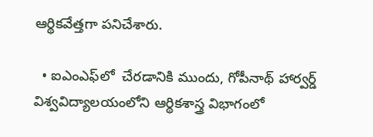ఆర్థికవేత్తగా పనిచేశారు.

  • ఐఎంఎఫ్‌లో  చేరడానికి ముందు, గోపీనాథ్ హార్వర్డ్ విశ్వవిద్యాలయంలోని ఆర్థికశాస్త్ర విభాగంలో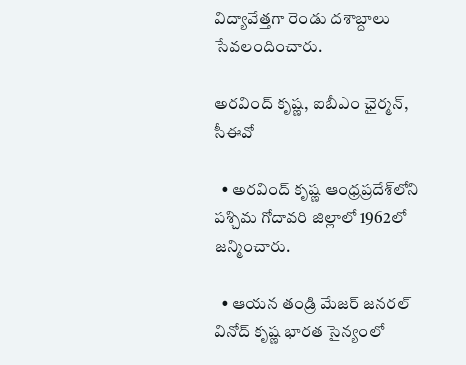విద్యావేత్తగా రెండు దశాబ్దాలు సేవలందించారు.

అరవింద్ కృష్ణ, ఐబీఎం ఛైర్మన్, సీఈవో

  • అరవింద్ కృష్ణ ఆంధ్రప్రదేశ్‌లోని పశ్చిమ గోదావరి జిల్లాలో 1962లో జన్మించారు.

  • ఆయన తండ్రి మేజర్ జనరల్ వినోద్ కృష్ణ భారత సైన్యంలో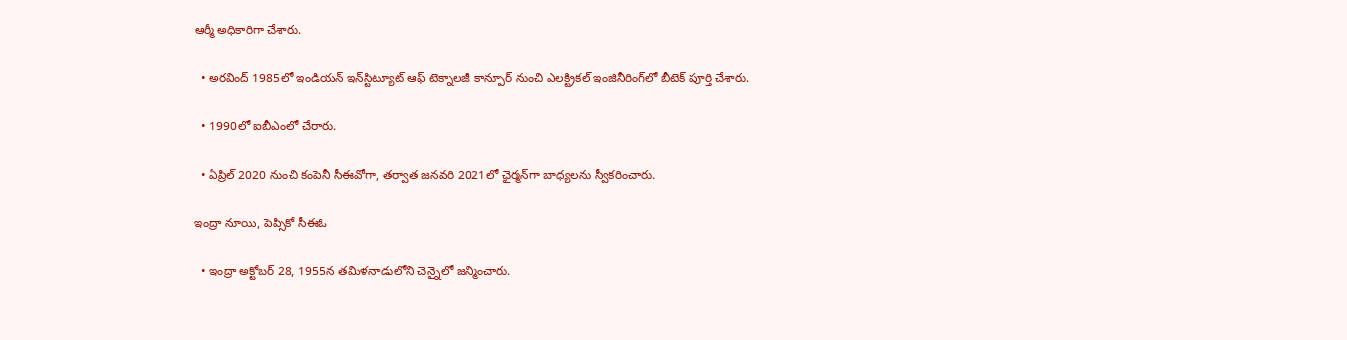ఆర్మీ అధికారిగా చేశారు.

  • అరవింద్‌ 1985లో ఇండియన్ ఇన్‌స్టిట్యూట్ ఆఫ్ టెక్నాలజీ కాన్పూర్ నుంచి ఎలక్ట్రికల్ ఇంజినీరింగ్‌లో బీటెక్‌ పూర్తి చేశారు.

  • 1990లో ఐబీఎంలో చేరారు.

  • ఏప్రిల్ 2020 నుంచి కంపెనీ సీఈవోగా, తర్వాత జనవరి 2021లో ఛైర్మన్‌గా బాధ్యలను స్వీకరించారు.

ఇంద్రా నూయి, పెప్సికో సీఈఓ

  • ఇంద్రా అక్టోబర్ 28, 1955న తమిళనాడులోని చెన్నైలో జన్మించారు.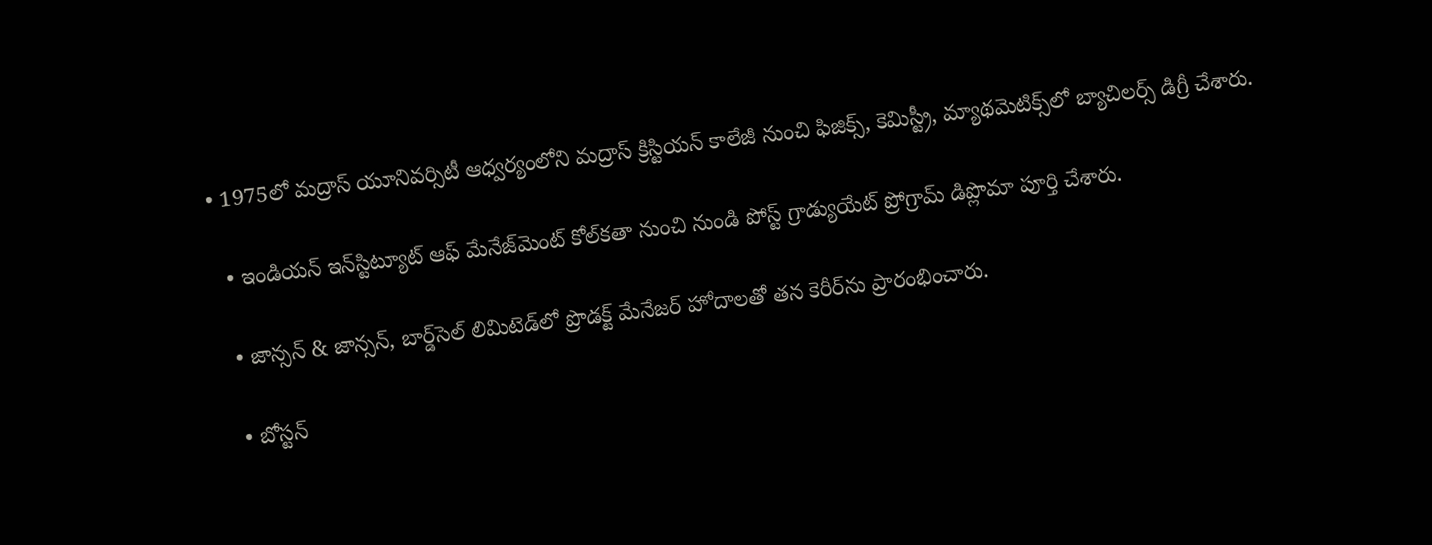• 1975లో మద్రాస్ యూనివర్సిటీ ఆధ్వర్యంలోని మద్రాస్ క్రిస్టియన్ కాలేజీ నుంచి ఫిజిక్స్, కెమిస్ట్రీ, మ్యాథమెటిక్స్‌లో బ్యాచిలర్స్ డిగ్రీ చేశారు.

  • ఇండియన్ ఇన్‌స్టిట్యూట్ ఆఫ్ మేనేజ్‌మెంట్ కోల్‌కతా నుంచి నుండి పోస్ట్ గ్రాడ్యుయేట్ ప్రోగ్రామ్ డిప్లొమా పూర్తి చేశారు.

  • జాన్సన్ & జాన్సన్, బార్డ్‌సెల్ లిమిటెడ్‌లో ప్రొడక్ట్ మేనేజర్ హోదాలతో తన కెరీర్‌ను ప్రారంభించారు.

  • బోస్టన్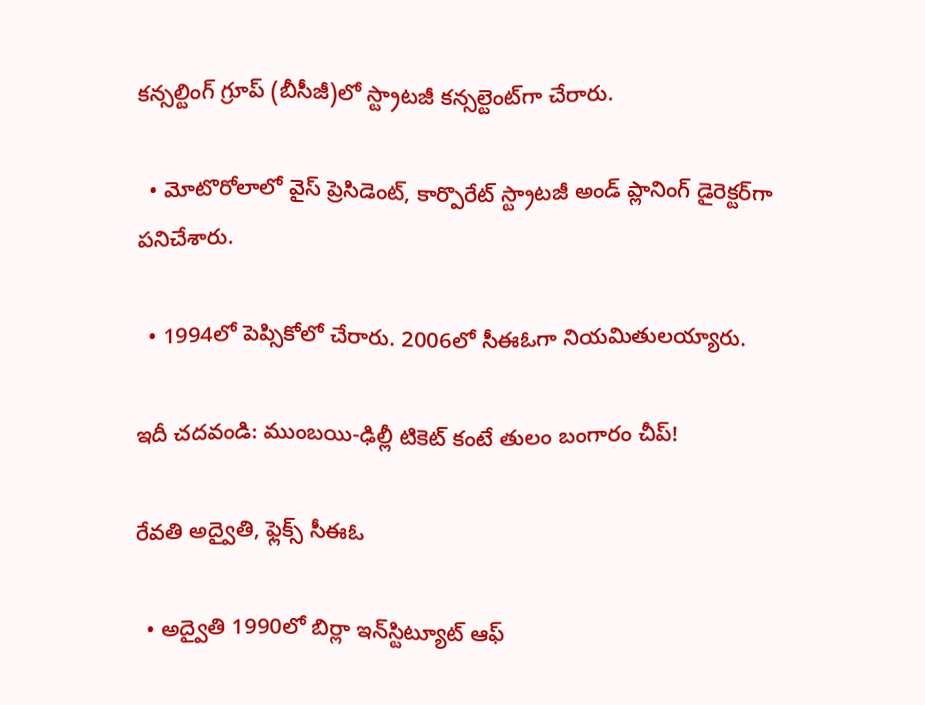కన్సల్టింగ్ గ్రూప్ (బీసీజీ)లో స్ట్రాటజీ కన్సల్టెంట్‌గా చేరారు.

  • మోటొరోలాలో వైస్ ప్రెసిడెంట్, కార్పొరేట్ స్ట్రాటజీ అండ్ ప్లానింగ్ డైరెక్టర్‌గా పనిచేశారు.

  • 1994లో పెప్సికోలో చేరారు. 2006లో సీఈఓగా నియమితులయ్యారు.

ఇదీ చదవండి: ముంబయి-ఢిల్లీ టికెట్‌ కంటే తులం బంగారం చీప్‌!

రేవతి అద్వైతి, ఫ్లెక్స్‌ సీఈఓ

  • అద్వైతి 1990లో బిర్లా ఇన్‌స్టిట్యూట్ ఆఫ్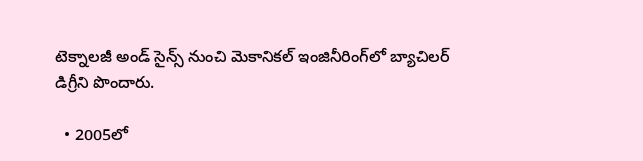టెక్నాలజీ అండ్ సైన్స్ నుంచి మెకానికల్ ఇంజినీరింగ్‌లో బ్యాచిలర్ డిగ్రీని పొందారు.

  • 2005లో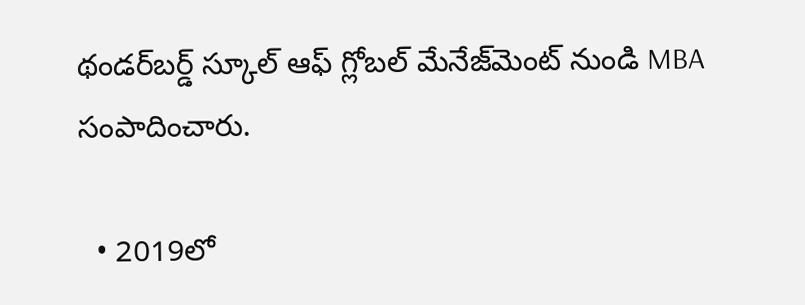థండర్‌బర్డ్ స్కూల్ ఆఫ్ గ్లోబల్ మేనేజ్‌మెంట్ నుండి MBA సంపాదించారు.

  • 2019లో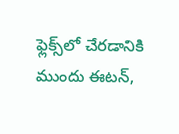ఫ్లెక్స్‌లో చేరడానికి ముందు ఈటన్,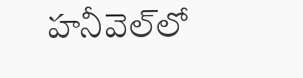హనీవెల్‌లో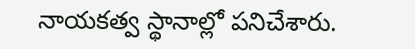నాయకత్వ స్థానాల్లో పనిచేశారు.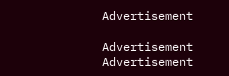Advertisement

Advertisement
Advertisement